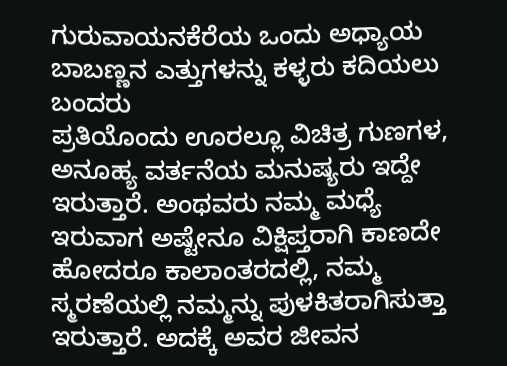ಗುರುವಾಯನಕೆರೆಯ ಒಂದು ಅಧ್ಯಾಯ
ಬಾಬಣ್ಣನ ಎತ್ತುಗಳನ್ನು ಕಳ್ಳರು ಕದಿಯಲು ಬಂದರು
ಪ್ರತಿಯೊಂದು ಊರಲ್ಲೂ ವಿಚಿತ್ರ ಗುಣಗಳ, ಅನೂಹ್ಯ ವರ್ತನೆಯ ಮನುಷ್ಯರು ಇದ್ದೇ ಇರುತ್ತಾರೆ. ಅಂಥವರು ನಮ್ಮ ಮಧ್ಯೆ ಇರುವಾಗ ಅಷ್ಟೇನೂ ವಿಕ್ಷಿಪ್ತರಾಗಿ ಕಾಣದೇ ಹೋದರೂ ಕಾಲಾಂತರದಲ್ಲಿ, ನಮ್ಮ ಸ್ಮರಣೆಯಲ್ಲಿ ನಮ್ಮನ್ನು ಪುಳಕಿತರಾಗಿಸುತ್ತಾ ಇರುತ್ತಾರೆ. ಅದಕ್ಕೆ ಅವರ ಜೀವನ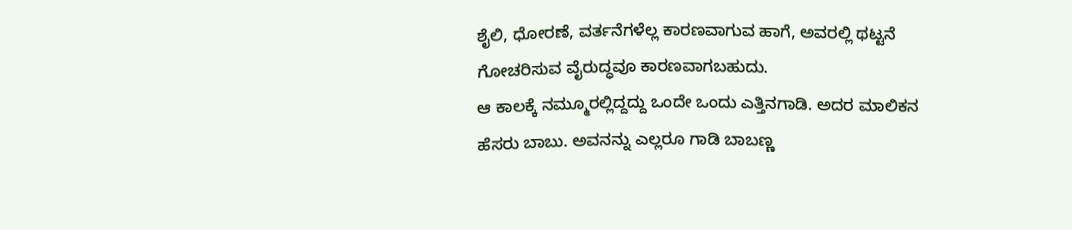ಶೈಲಿ, ಧೋರಣೆ, ವರ್ತನೆಗಳೆಲ್ಲ ಕಾರಣವಾಗುವ ಹಾಗೆ, ಅವರಲ್ಲಿ ಥಟ್ಟನೆ ಗೋಚರಿಸುವ ವೈರುದ್ಧವೂ ಕಾರಣವಾಗಬಹುದು.
ಆ ಕಾಲಕ್ಕೆ ನಮ್ಮೂರಲ್ಲಿದ್ದದ್ದು ಒಂದೇ ಒಂದು ಎತ್ತಿನಗಾಡಿ. ಅದರ ಮಾಲಿಕನ ಹೆಸರು ಬಾಬು. ಅವನನ್ನು ಎಲ್ಲರೂ ಗಾಡಿ ಬಾಬಣ್ಣ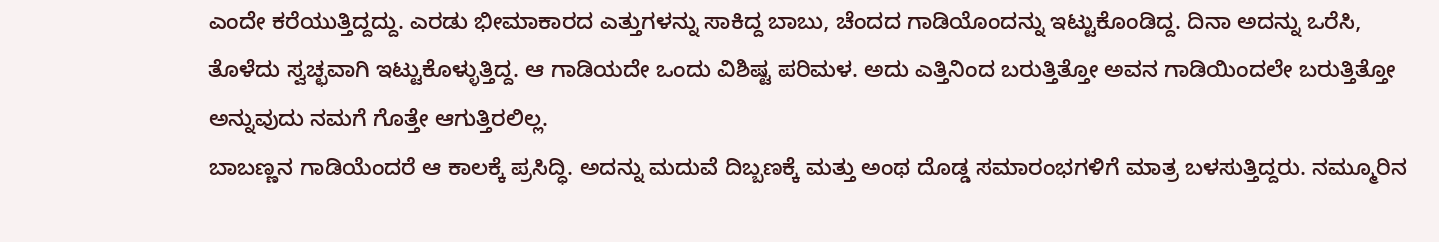ಎಂದೇ ಕರೆಯುತ್ತಿದ್ದದ್ದು. ಎರಡು ಭೀಮಾಕಾರದ ಎತ್ತುಗಳನ್ನು ಸಾಕಿದ್ದ ಬಾಬು, ಚೆಂದದ ಗಾಡಿಯೊಂದನ್ನು ಇಟ್ಟುಕೊಂಡಿದ್ದ. ದಿನಾ ಅದನ್ನು ಒರೆಸಿ, ತೊಳೆದು ಸ್ವಚ್ಛವಾಗಿ ಇಟ್ಟುಕೊಳ್ಳುತ್ತಿದ್ದ. ಆ ಗಾಡಿಯದೇ ಒಂದು ವಿಶಿಷ್ಟ ಪರಿಮಳ. ಅದು ಎತ್ತಿನಿಂದ ಬರುತ್ತಿತ್ತೋ ಅವನ ಗಾಡಿಯಿಂದಲೇ ಬರುತ್ತಿತ್ತೋ ಅನ್ನುವುದು ನಮಗೆ ಗೊತ್ತೇ ಆಗುತ್ತಿರಲಿಲ್ಲ.
ಬಾಬಣ್ಣನ ಗಾಡಿಯೆಂದರೆ ಆ ಕಾಲಕ್ಕೆ ಪ್ರಸಿದ್ಧಿ. ಅದನ್ನು ಮದುವೆ ದಿಬ್ಬಣಕ್ಕೆ ಮತ್ತು ಅಂಥ ದೊಡ್ಡ ಸಮಾರಂಭಗಳಿಗೆ ಮಾತ್ರ ಬಳಸುತ್ತಿದ್ದರು. ನಮ್ಮೂರಿನ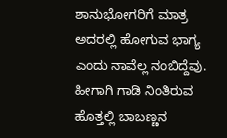ಶಾನುಭೋಗರಿಗೆ ಮಾತ್ರ ಅದರಲ್ಲಿ ಹೋಗುವ ಭಾಗ್ಯ ಎಂದು ನಾವೆಲ್ಲ ನಂಬಿದ್ದೆವು. ಹೀಗಾಗಿ ಗಾಡಿ ನಿಂತಿರುವ ಹೊತ್ತಲ್ಲಿ ಬಾಬಣ್ಣನ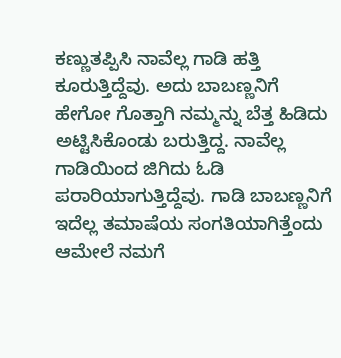ಕಣ್ಣುತಪ್ಪಿಸಿ ನಾವೆಲ್ಲ ಗಾಡಿ ಹತ್ತಿ ಕೂರುತ್ತಿದ್ದೆವು. ಅದು ಬಾಬಣ್ಣನಿಗೆ ಹೇಗೋ ಗೊತ್ತಾಗಿ ನಮ್ಮನ್ನು ಬೆತ್ತ ಹಿಡಿದು ಅಟ್ಟಿಸಿಕೊಂಡು ಬರುತ್ತಿದ್ದ. ನಾವೆಲ್ಲ ಗಾಡಿಯಿಂದ ಜಿಗಿದು ಓಡಿ ಪರಾರಿಯಾಗುತ್ತಿದ್ದೆವು. ಗಾಡಿ ಬಾಬಣ್ಣನಿಗೆ ಇದೆಲ್ಲ ತಮಾಷೆಯ ಸಂಗತಿಯಾಗಿತ್ತೆಂದು ಆಮೇಲೆ ನಮಗೆ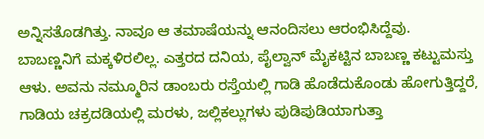ಅನ್ನಿಸತೊಡಗಿತ್ತು. ನಾವೂ ಆ ತಮಾಷೆಯನ್ನು ಆನಂದಿಸಲು ಆರಂಭಿಸಿದ್ದೆವು.
ಬಾಬಣ್ಣನಿಗೆ ಮಕ್ಕಳಿರಲಿಲ್ಲ. ಎತ್ತರದ ದನಿಯ, ಪೈಲ್ವಾನ್ ಮೈಕಟ್ಟಿನ ಬಾಬಣ್ಣ ಕಟ್ಟುಮಸ್ತು ಆಳು. ಅವನು ನಮ್ಮೂರಿನ ಡಾಂಬರು ರಸ್ತೆಯಲ್ಲಿ ಗಾಡಿ ಹೊಡೆದುಕೊಂಡು ಹೋಗುತ್ತಿದ್ದರೆ, ಗಾಡಿಯ ಚಕ್ರದಡಿಯಲ್ಲಿ ಮರಳು, ಜಲ್ಲಿಕಲ್ಲುಗಳು ಪುಡಿಪುಡಿಯಾಗುತ್ತಾ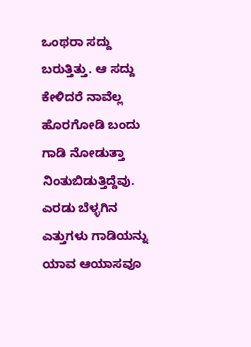ಒಂಥರಾ ಸದ್ದು ಬರುತ್ತಿತ್ತು. ಆ ಸದ್ದು ಕೇಳಿದರೆ ನಾವೆಲ್ಲ ಹೊರಗೋಡಿ ಬಂದು ಗಾಡಿ ನೋಡುತ್ತಾ ನಿಂತುಬಿಡುತ್ತಿದ್ದೆವು. ಎರಡು ಬೆಳ್ಳಗಿನ ಎತ್ತುಗಳು ಗಾಡಿಯನ್ನು ಯಾವ ಆಯಾಸವೂ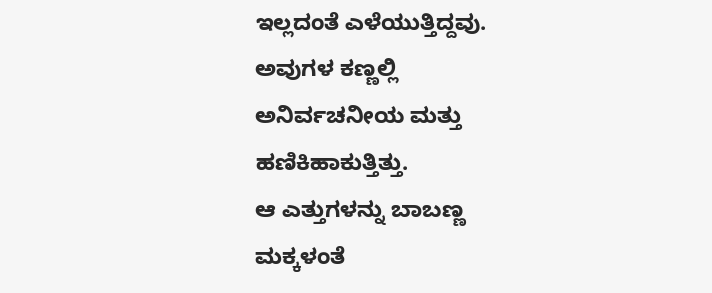ಇಲ್ಲದಂತೆ ಎಳೆಯುತ್ತಿದ್ದವು. ಅವುಗಳ ಕಣ್ಣಲ್ಲಿ ಅನಿರ್ವಚನೀಯ ಮತ್ತು ಹಣಿಕಿಹಾಕುತ್ತಿತ್ತು.
ಆ ಎತ್ತುಗಳನ್ನು ಬಾಬಣ್ಣ ಮಕ್ಕಳಂತೆ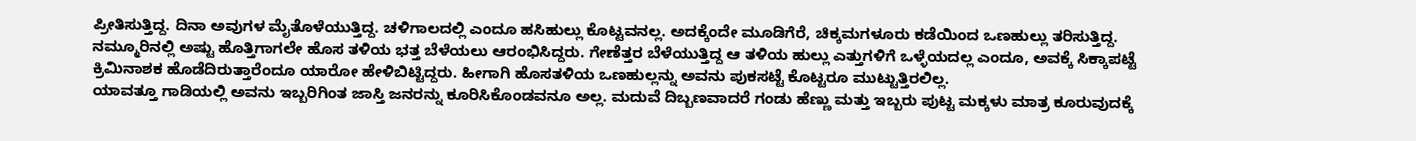ಪ್ರೀತಿಸುತ್ತಿದ್ದ. ದಿನಾ ಅವುಗಳ ಮೈತೊಳೆಯುತ್ತಿದ್ದ. ಚಳಿಗಾಲದಲ್ಲಿ ಎಂದೂ ಹಸಿಹುಲ್ಲು ಕೊಟ್ಟವನಲ್ಲ. ಅದಕ್ಕೆಂದೇ ಮೂಡಿಗೆರೆ, ಚಿಕ್ಕಮಗಳೂರು ಕಡೆಯಿಂದ ಒಣಹುಲ್ಲು ತರಿಸುತ್ತಿದ್ದ. ನಮ್ಮೂರಿನಲ್ಲಿ ಅಷ್ಟು ಹೊತ್ತಿಗಾಗಲೇ ಹೊಸ ತಳಿಯ ಭತ್ತ ಬೆಳೆಯಲು ಆರಂಭಿಸಿದ್ದರು. ಗೇಣೆತ್ತರ ಬೆಳೆಯುತ್ತಿದ್ದ ಆ ತಳಿಯ ಹುಲ್ಲು ಎತ್ತುಗಳಿಗೆ ಒಳ್ಳೆಯದಲ್ಲ ಎಂದೂ, ಅವಕ್ಕೆ ಸಿಕ್ಕಾಪಟ್ಟೆ ಕ್ರಿಮಿನಾಶಕ ಹೊಡೆದಿರುತ್ತಾರೆಂದೂ ಯಾರೋ ಹೇಳಿಬಿಟ್ಟಿದ್ದರು. ಹೀಗಾಗಿ ಹೊಸತಳಿಯ ಒಣಹುಲ್ಲನ್ನು ಅವನು ಪುಕಸಟ್ಟೆ ಕೊಟ್ಟರೂ ಮುಟ್ಟುತ್ತಿರಲಿಲ್ಲ.
ಯಾವತ್ತೂ ಗಾಡಿಯಲ್ಲಿ ಅವನು ಇಬ್ಬರಿಗಿಂತ ಜಾಸ್ತಿ ಜನರನ್ನು ಕೂರಿಸಿಕೊಂಡವನೂ ಅಲ್ಲ. ಮದುವೆ ದಿಬ್ಬಣವಾದರೆ ಗಂಡು ಹೆಣ್ಣು ಮತ್ತು ಇಬ್ಬರು ಪುಟ್ಟ ಮಕ್ಕಳು ಮಾತ್ರ ಕೂರುವುದಕ್ಕೆ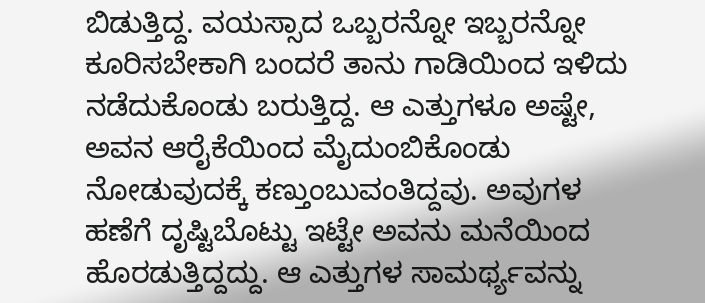ಬಿಡುತ್ತಿದ್ದ. ವಯಸ್ಸಾದ ಒಬ್ಬರನ್ನೋ ಇಬ್ಬರನ್ನೋ ಕೂರಿಸಬೇಕಾಗಿ ಬಂದರೆ ತಾನು ಗಾಡಿಯಿಂದ ಇಳಿದು ನಡೆದುಕೊಂಡು ಬರುತ್ತಿದ್ದ. ಆ ಎತ್ತುಗಳೂ ಅಷ್ಟೇ, ಅವನ ಆರೈಕೆಯಿಂದ ಮೈದುಂಬಿಕೊಂಡು ನೋಡುವುದಕ್ಕೆ ಕಣ್ತುಂಬುವಂತಿದ್ದವು. ಅವುಗಳ ಹಣೆಗೆ ದೃಷ್ಟಿಬೊಟ್ಟು ಇಟ್ಟೇ ಅವನು ಮನೆಯಿಂದ ಹೊರಡುತ್ತಿದ್ದದ್ದು. ಆ ಎತ್ತುಗಳ ಸಾಮರ್ಥ್ಯವನ್ನು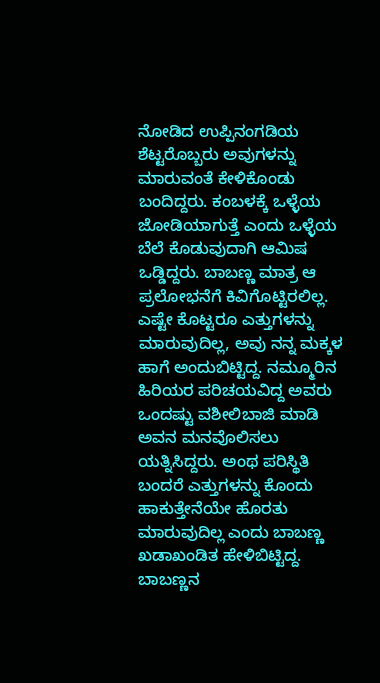ನೋಡಿದ ಉಪ್ಪಿನಂಗಡಿಯ ಶೆಟ್ಟರೊಬ್ಬರು ಅವುಗಳನ್ನು ಮಾರುವಂತೆ ಕೇಳಿಕೊಂಡು ಬಂದಿದ್ದರು. ಕಂಬಳಕ್ಕೆ ಒಳ್ಳೆಯ ಜೋಡಿಯಾಗುತ್ತೆ ಎಂದು ಒಳ್ಳೆಯ ಬೆಲೆ ಕೊಡುವುದಾಗಿ ಆಮಿಷ ಒಡ್ಡಿದ್ದರು. ಬಾಬಣ್ಣ ಮಾತ್ರ ಆ ಪ್ರಲೋಭನೆಗೆ ಕಿವಿಗೊಟ್ಟಿರಲಿಲ್ಲ. ಎಷ್ಟೇ ಕೊಟ್ಟರೂ ಎತ್ತುಗಳನ್ನು ಮಾರುವುದಿಲ್ಲ, ಅವು ನನ್ನ ಮಕ್ಕಳ ಹಾಗೆ ಅಂದುಬಿಟ್ಟಿದ್ದ. ನಮ್ಮೂರಿನ ಹಿರಿಯರ ಪರಿಚಯವಿದ್ದ ಅವರು ಒಂದಷ್ಟು ವಶೀಲಿಬಾಜಿ ಮಾಡಿ ಅವನ ಮನವೊಲಿಸಲು ಯತ್ನಿಸಿದ್ದರು. ಅಂಥ ಪರಿಸ್ಥಿತಿ ಬಂದರೆ ಎತ್ತುಗಳನ್ನು ಕೊಂದು ಹಾಕುತ್ತೇನೆಯೇ ಹೊರತು ಮಾರುವುದಿಲ್ಲ ಎಂದು ಬಾಬಣ್ಣ ಖಡಾಖಂಡಿತ ಹೇಳಿಬಿಟ್ಟಿದ್ದ.
ಬಾಬಣ್ಣನ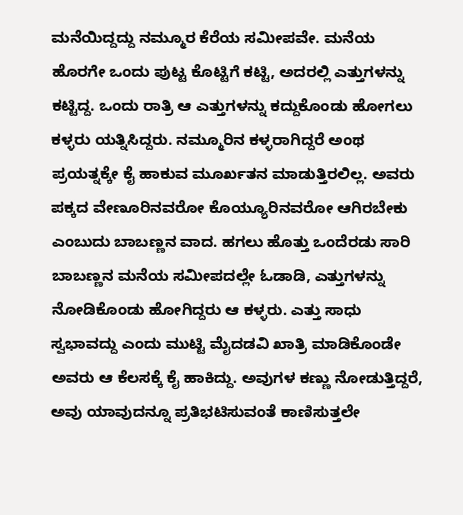ಮನೆಯಿದ್ದದ್ದು ನಮ್ಮೂರ ಕೆರೆಯ ಸಮೀಪವೇ. ಮನೆಯ ಹೊರಗೇ ಒಂದು ಪುಟ್ಟ ಕೊಟ್ಟಿಗೆ ಕಟ್ಟಿ, ಅದರಲ್ಲಿ ಎತ್ತುಗಳನ್ನು ಕಟ್ಟಿದ್ದ. ಒಂದು ರಾತ್ರಿ ಆ ಎತ್ತುಗಳನ್ನು ಕದ್ದುಕೊಂಡು ಹೋಗಲು ಕಳ್ಳರು ಯತ್ನಿಸಿದ್ದರು. ನಮ್ಮೂರಿನ ಕಳ್ಳರಾಗಿದ್ದರೆ ಅಂಥ ಪ್ರಯತ್ನಕ್ಕೇ ಕೈ ಹಾಕುವ ಮೂರ್ಖತನ ಮಾಡುತ್ತಿರಲಿಲ್ಲ. ಅವರು ಪಕ್ಕದ ವೇಣೂರಿನವರೋ ಕೊಯ್ಯೂರಿನವರೋ ಆಗಿರಬೇಕು ಎಂಬುದು ಬಾಬಣ್ಣನ ವಾದ. ಹಗಲು ಹೊತ್ತು ಒಂದೆರಡು ಸಾರಿ ಬಾಬಣ್ಣನ ಮನೆಯ ಸಮೀಪದಲ್ಲೇ ಓಡಾಡಿ, ಎತ್ತುಗಳನ್ನು ನೋಡಿಕೊಂಡು ಹೋಗಿದ್ದರು ಆ ಕಳ್ಳರು. ಎತ್ತು ಸಾಧು ಸ್ವಭಾವದ್ದು ಎಂದು ಮುಟ್ಟಿ ಮೈದಡವಿ ಖಾತ್ರಿ ಮಾಡಿಕೊಂಡೇ ಅವರು ಆ ಕೆಲಸಕ್ಕೆ ಕೈ ಹಾಕಿದ್ದು. ಅವುಗಳ ಕಣ್ಣು ನೋಡುತ್ತಿದ್ದರೆ, ಅವು ಯಾವುದನ್ನೂ ಪ್ರತಿಭಟಿಸುವಂತೆ ಕಾಣಿಸುತ್ತಲೇ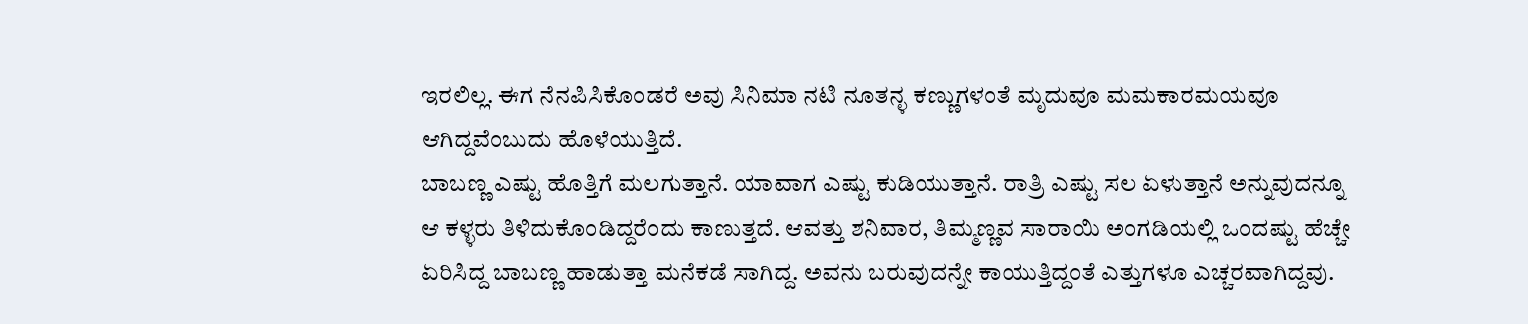ಇರಲಿಲ್ಲ. ಈಗ ನೆನಪಿಸಿಕೊಂಡರೆ ಅವು ಸಿನಿಮಾ ನಟಿ ನೂತನ್ಳ ಕಣ್ಣುಗಳಂತೆ ಮೃದುವೂ ಮಮಕಾರಮಯವೂ ಆಗಿದ್ದವೆಂಬುದು ಹೊಳೆಯುತ್ತಿದೆ.
ಬಾಬಣ್ಣ ಎಷ್ಟು ಹೊತ್ತಿಗೆ ಮಲಗುತ್ತಾನೆ. ಯಾವಾಗ ಎಷ್ಟು ಕುಡಿಯುತ್ತಾನೆ. ರಾತ್ರಿ ಎಷ್ಟು ಸಲ ಏಳುತ್ತಾನೆ ಅನ್ನುವುದನ್ನೂ ಆ ಕಳ್ಳರು ತಿಳಿದುಕೊಂಡಿದ್ದರೆಂದು ಕಾಣುತ್ತದೆ. ಆವತ್ತು ಶನಿವಾರ, ತಿಮ್ಮಣ್ಣವ ಸಾರಾಯಿ ಅಂಗಡಿಯಲ್ಲಿ ಒಂದಷ್ಟು ಹೆಚ್ಚೇ ಏರಿಸಿದ್ದ ಬಾಬಣ್ಣ ಹಾಡುತ್ತಾ ಮನೆಕಡೆ ಸಾಗಿದ್ದ. ಅವನು ಬರುವುದನ್ನೇ ಕಾಯುತ್ತಿದ್ದಂತೆ ಎತ್ತುಗಳೂ ಎಚ್ಚರವಾಗಿದ್ದವು.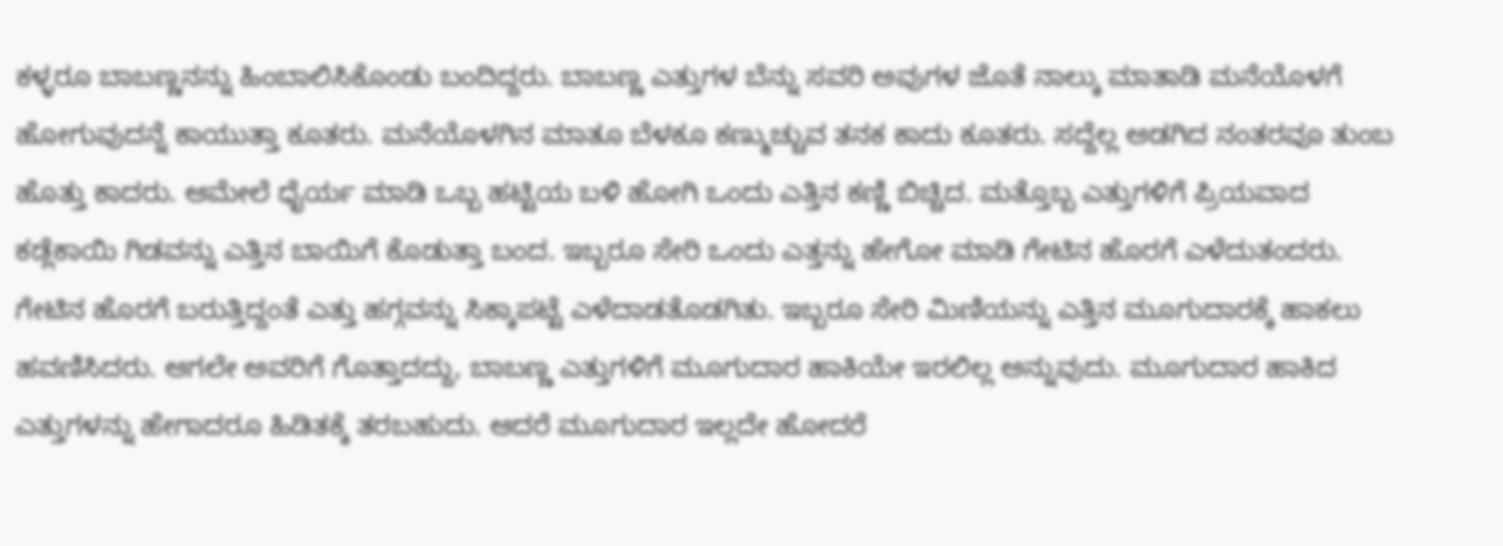ಕಳ್ಳರೂ ಬಾಬಣ್ಣನನ್ನು ಹಿಂಬಾಲಿಸಿಕೊಂಡು ಬಂದಿದ್ದರು. ಬಾಬಣ್ಣ ಎತ್ತುಗಳ ಬೆನ್ನು ಸವರಿ ಅವುಗಳ ಜೊತೆ ನಾಲ್ಕು ಮಾತಾಡಿ ಮನೆಯೊಳಗೆ ಹೋಗುವುದನ್ನೆ ಕಾಯುತ್ತಾ ಕೂತರು. ಮನೆಯೊಳಗಿನ ಮಾತೂ ಬೆಳಕೂ ಕಣ್ಮುಚ್ಚುವ ತನಕ ಕಾದು ಕೂತರು. ಸದ್ದೆಲ್ಲ ಅಡಗಿದ ನಂತರವೂ ತುಂಬ ಹೊತ್ತು ಕಾದರು. ಆಮೇಲೆ ಧೈರ್ಯ ಮಾಡಿ ಒಬ್ಬ ಹಟ್ಟಿಯ ಬಳಿ ಹೋಗಿ ಒಂದು ಎತ್ತಿನ ಕಣ್ಣಿ ಬಿಚ್ಚಿದ. ಮತ್ತೊಬ್ಬ ಎತ್ತುಗಳಿಗೆ ಪ್ರಿಯವಾದ ಕಡ್ಲೆಕಾಯಿ ಗಿಡವನ್ನು ಎತ್ತಿನ ಬಾಯಿಗೆ ಕೊಡುತ್ತಾ ಬಂದ. ಇಬ್ಬರೂ ಸೇರಿ ಒಂದು ಎತ್ತನ್ನು ಹೇಗೋ ಮಾಡಿ ಗೇಟಿನ ಹೊರಗೆ ಎಳೆದುತಂದರು.
ಗೇಟಿನ ಹೊರಗೆ ಬರುತ್ತಿದ್ದಂತೆ ಎತ್ತು ಹಗ್ಗವನ್ನು ಸಿಕ್ಕಾಪಟ್ಟೆ ಎಳೆದಾಡತೊಡಗಿತು. ಇಬ್ಬರೂ ಸೇರಿ ಮಿಣಿಯನ್ನು ಎತ್ತಿನ ಮೂಗುದಾರಕ್ಕೆ ಹಾಕಲು ಹವಣಿಸಿದರು. ಆಗಲೇ ಅವರಿಗೆ ಗೊತ್ತಾದದ್ದು, ಬಾಬಣ್ಣ ಎತ್ತುಗಳಿಗೆ ಮೂಗುದಾರ ಹಾಕಿಯೇ ಇರಲಿಲ್ಲ ಅನ್ನುವುದು. ಮೂಗುದಾರ ಹಾಕಿದ ಎತ್ತುಗಳನ್ನು ಹೇಗಾದರೂ ಹಿಡಿತಕ್ಕೆ ತರಬಹುದು. ಆದರೆ ಮೂಗುದಾರ ಇಲ್ಲದೇ ಹೋದರೆ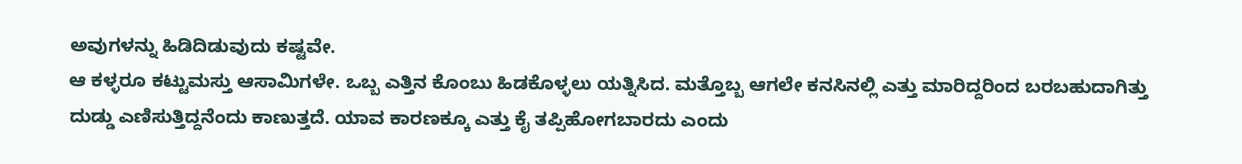ಅವುಗಳನ್ನು ಹಿಡಿದಿಡುವುದು ಕಷ್ಟವೇ.
ಆ ಕಳ್ಳರೂ ಕಟ್ಟುಮಸ್ತು ಆಸಾಮಿಗಳೇ. ಒಬ್ಬ ಎತ್ತಿನ ಕೊಂಬು ಹಿಡಕೊಳ್ಳಲು ಯತ್ನಿಸಿದ. ಮತ್ತೊಬ್ಬ ಆಗಲೇ ಕನಸಿನಲ್ಲಿ ಎತ್ತು ಮಾರಿದ್ದರಿಂದ ಬರಬಹುದಾಗಿತ್ತು ದುಡ್ಡು ಎಣಿಸುತ್ತಿದ್ದನೆಂದು ಕಾಣುತ್ತದೆ. ಯಾವ ಕಾರಣಕ್ಕೂ ಎತ್ತು ಕೈ ತಪ್ಪಿಹೋಗಬಾರದು ಎಂದು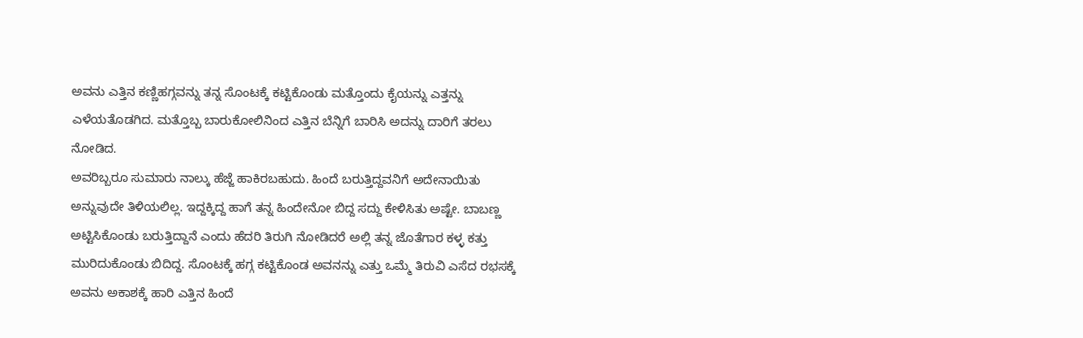ಅವನು ಎತ್ತಿನ ಕಣ್ಣಿಹಗ್ಗವನ್ನು ತನ್ನ ಸೊಂಟಕ್ಕೆ ಕಟ್ಟಿಕೊಂಡು ಮತ್ತೊಂದು ಕೈಯನ್ನು ಎತ್ತನ್ನು ಎಳೆಯತೊಡಗಿದ. ಮತ್ತೊಬ್ಬ ಬಾರುಕೋಲಿನಿಂದ ಎತ್ತಿನ ಬೆನ್ನಿಗೆ ಬಾರಿಸಿ ಅದನ್ನು ದಾರಿಗೆ ತರಲು ನೋಡಿದ.
ಅವರಿಬ್ಬರೂ ಸುಮಾರು ನಾಲ್ಕು ಹೆಜ್ಜೆ ಹಾಕಿರಬಹುದು. ಹಿಂದೆ ಬರುತ್ತಿದ್ದವನಿಗೆ ಅದೇನಾಯಿತು ಅನ್ನುವುದೇ ತಿಳಿಯಲಿಲ್ಲ. ಇದ್ದಕ್ಕಿದ್ದ ಹಾಗೆ ತನ್ನ ಹಿಂದೇನೋ ಬಿದ್ದ ಸದ್ದು ಕೇಳಿಸಿತು ಅಷ್ಟೇ. ಬಾಬಣ್ಣ ಅಟ್ಟಿಸಿಕೊಂಡು ಬರುತ್ತಿದ್ದಾನೆ ಎಂದು ಹೆದರಿ ತಿರುಗಿ ನೋಡಿದರೆ ಅಲ್ಲಿ ತನ್ನ ಜೊತೆಗಾರ ಕಳ್ಳ ಕತ್ತು ಮುರಿದುಕೊಂಡು ಬಿದಿದ್ದ. ಸೊಂಟಕ್ಕೆ ಹಗ್ಗ ಕಟ್ಟಿಕೊಂಡ ಅವನನ್ನು ಎತ್ತು ಒಮ್ಮೆ ತಿರುವಿ ಎಸೆದ ರಭಸಕ್ಕೆ ಅವನು ಅಕಾಶಕ್ಕೆ ಹಾರಿ ಎತ್ತಿನ ಹಿಂದೆ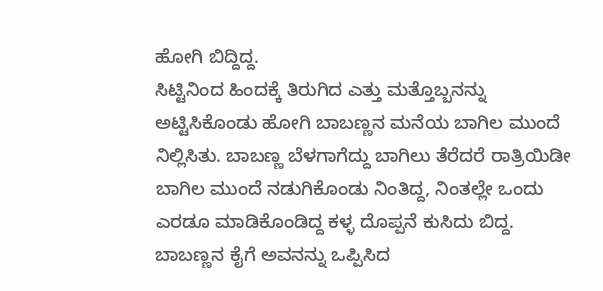ಹೋಗಿ ಬಿದ್ದಿದ್ದ.
ಸಿಟ್ಟಿನಿಂದ ಹಿಂದಕ್ಕೆ ತಿರುಗಿದ ಎತ್ತು ಮತ್ತೊಬ್ಬನನ್ನು ಅಟ್ಟಿಸಿಕೊಂಡು ಹೋಗಿ ಬಾಬಣ್ಣನ ಮನೆಯ ಬಾಗಿಲ ಮುಂದೆ ನಿಲ್ಲಿಸಿತು. ಬಾಬಣ್ಣ ಬೆಳಗಾಗೆದ್ದು ಬಾಗಿಲು ತೆರೆದರೆ ರಾತ್ರಿಯಿಡೀ ಬಾಗಿಲ ಮುಂದೆ ನಡುಗಿಕೊಂಡು ನಿಂತಿದ್ದ, ನಿಂತಲ್ಲೇ ಒಂದು ಎರಡೂ ಮಾಡಿಕೊಂಡಿದ್ದ ಕಳ್ಳ ದೊಪ್ಪನೆ ಕುಸಿದು ಬಿದ್ದ. ಬಾಬಣ್ಣನ ಕೈಗೆ ಅವನನ್ನು ಒಪ್ಪಿಸಿದ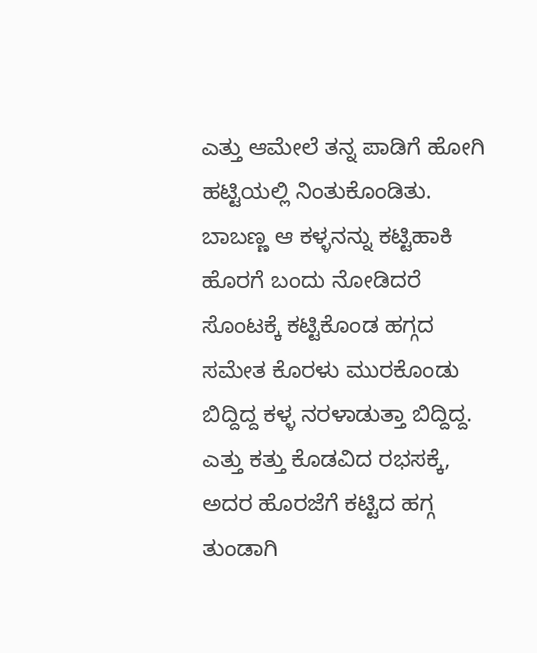ಎತ್ತು ಆಮೇಲೆ ತನ್ನ ಪಾಡಿಗೆ ಹೋಗಿ ಹಟ್ಟಿಯಲ್ಲಿ ನಿಂತುಕೊಂಡಿತು.
ಬಾಬಣ್ಣ ಆ ಕಳ್ಳನನ್ನು ಕಟ್ಟಿಹಾಕಿ ಹೊರಗೆ ಬಂದು ನೋಡಿದರೆ ಸೊಂಟಕ್ಕೆ ಕಟ್ಟಿಕೊಂಡ ಹಗ್ಗದ ಸಮೇತ ಕೊರಳು ಮುರಕೊಂಡು ಬಿದ್ದಿದ್ದ ಕಳ್ಳ ನರಳಾಡುತ್ತಾ ಬಿದ್ದಿದ್ದ. ಎತ್ತು ಕತ್ತು ಕೊಡವಿದ ರಭಸಕ್ಕೆ, ಅದರ ಹೊರಜೆಗೆ ಕಟ್ಟಿದ ಹಗ್ಗ ತುಂಡಾಗಿ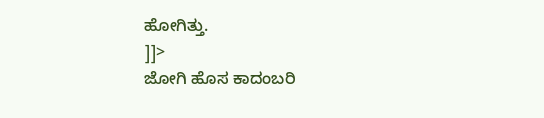ಹೋಗಿತ್ತು.
]]>
ಜೋಗಿ ಹೊಸ ಕಾದಂಬರಿ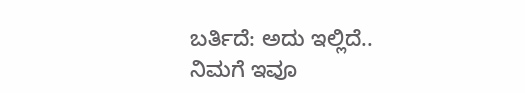ಬರ್ತಿದೆ: ಅದು ಇಲ್ಲಿದೆ..
ನಿಮಗೆ ಇವೂ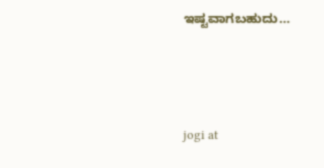ಇಷ್ಟವಾಗಬಹುದು…




jogi at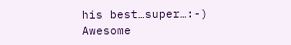his best…super…:-)
Awesome